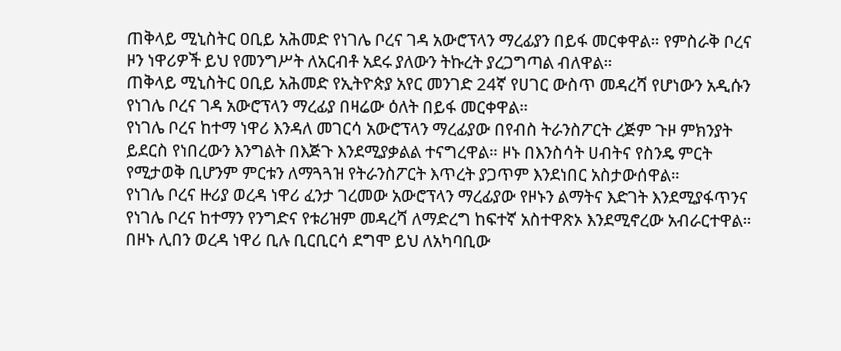ጠቅላይ ሚኒስትር ዐቢይ አሕመድ የነገሌ ቦረና ገዳ አውሮፕላን ማረፊያን በይፋ መርቀዋል። የምስራቅ ቦረና ዞን ነዋሪዎች ይህ የመንግሥት ለአርብቶ አደሩ ያለውን ትኩረት ያረጋግጣል ብለዋል።
ጠቅላይ ሚኒስትር ዐቢይ አሕመድ የኢትዮጵያ አየር መንገድ 24ኛ የሀገር ውስጥ መዳረሻ የሆነውን አዲሱን የነገሌ ቦረና ገዳ አውሮፕላን ማረፊያ በዛሬው ዕለት በይፋ መርቀዋል።
የነገሌ ቦረና ከተማ ነዋሪ እንዳለ መገርሳ አውሮፕላን ማረፊያው በየብስ ትራንስፖርት ረጅም ጉዞ ምክንያት ይደርስ የነበረውን እንግልት በእጅጉ እንደሚያቃልል ተናግረዋል። ዞኑ በእንስሳት ሀብትና የስንዴ ምርት የሚታወቅ ቢሆንም ምርቱን ለማጓጓዝ የትራንስፖርት እጥረት ያጋጥም እንደነበር አስታውሰዋል።
የነገሌ ቦረና ዙሪያ ወረዳ ነዋሪ ፈንታ ገረመው አውሮፕላን ማረፊያው የዞኑን ልማትና እድገት እንደሚያፋጥንና የነገሌ ቦረና ከተማን የንግድና የቱሪዝም መዳረሻ ለማድረግ ከፍተኛ አስተዋጽኦ እንደሚኖረው አብራርተዋል። በዞኑ ሊበን ወረዳ ነዋሪ ቢሉ ቢርቢርሳ ደግሞ ይህ ለአካባቢው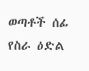ወጣቶች ሰፊ የስራ ዕድል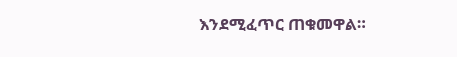እንደሚፈጥር ጠቁመዋል።